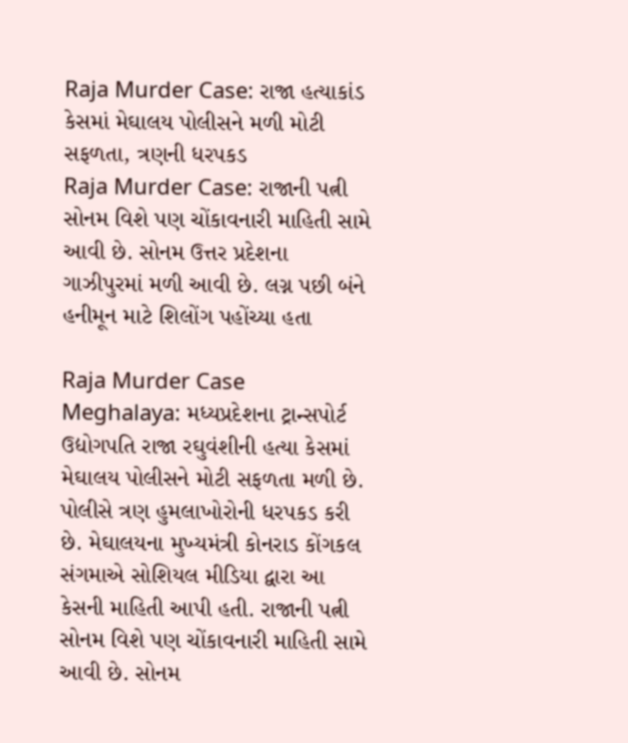Raja Murder Case: રાજા હત્યાકાંડ કેસમાં મેઘાલય પોલીસને મળી મોટી સફળતા, ત્રણની ધરપકડ
Raja Murder Case: રાજાની પત્ની સોનમ વિશે પણ ચોંકાવનારી માહિતી સામે આવી છે. સોનમ ઉત્તર પ્રદેશના ગાઝીપુરમાં મળી આવી છે. લગ્ન પછી બંને હનીમૂન માટે શિલોંગ પહોંચ્યા હતા

Raja Murder Case Meghalaya: મધ્યપ્રદેશના ટ્રાન્સપોર્ટ ઉદ્યોગપતિ રાજા રઘુવંશીની હત્યા કેસમાં મેઘાલય પોલીસને મોટી સફળતા મળી છે. પોલીસે ત્રણ હુમલાખોરોની ધરપકડ કરી છે. મેઘાલયના મુખ્યમંત્રી કોનરાડ કોંગકલ સંગમાએ સોશિયલ મીડિયા દ્વારા આ કેસની માહિતી આપી હતી. રાજાની પત્ની સોનમ વિશે પણ ચોંકાવનારી માહિતી સામે આવી છે. સોનમ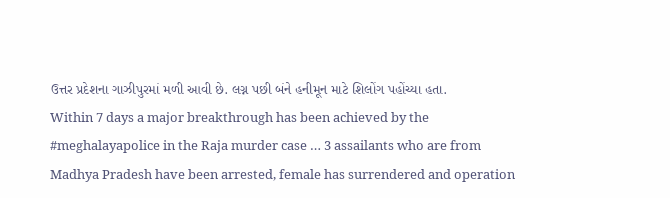ઉત્તર પ્રદેશના ગાઝીપુરમાં મળી આવી છે. લગ્ન પછી બંને હનીમૂન માટે શિલોંગ પહોંચ્યા હતા.
Within 7 days a major breakthrough has been achieved by the #meghalayapolice in the Raja murder case … 3 assailants who are from Madhya Pradesh have been arrested, female has surrendered and operation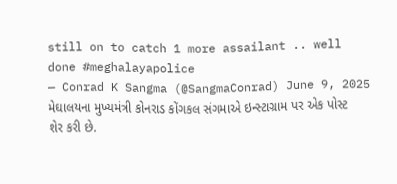still on to catch 1 more assailant .. well done #meghalayapolice
— Conrad K Sangma (@SangmaConrad) June 9, 2025
મેઘાલયના મુખ્યમંત્રી કોનરાડ કોંગકલ સંગમાએ ઇન્સ્ટાગ્રામ પર એક પોસ્ટ શેર કરી છે.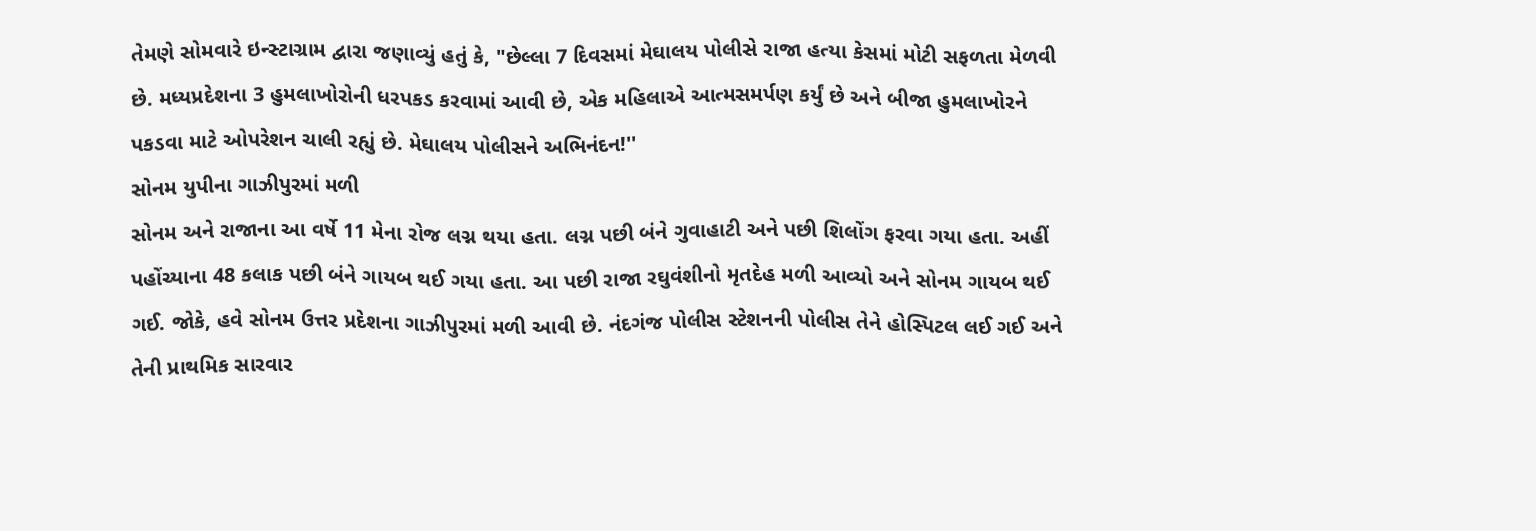તેમણે સોમવારે ઇન્સ્ટાગ્રામ દ્વારા જણાવ્યું હતું કે, "છેલ્લા 7 દિવસમાં મેઘાલય પોલીસે રાજા હત્યા કેસમાં મોટી સફળતા મેળવી છે. મધ્યપ્રદેશના 3 હુમલાખોરોની ધરપકડ કરવામાં આવી છે, એક મહિલાએ આત્મસમર્પણ કર્યું છે અને બીજા હુમલાખોરને પકડવા માટે ઓપરેશન ચાલી રહ્યું છે. મેઘાલય પોલીસને અભિનંદન!''
સોનમ યુપીના ગાઝીપુરમાં મળી
સોનમ અને રાજાના આ વર્ષે 11 મેના રોજ લગ્ન થયા હતા. લગ્ન પછી બંને ગુવાહાટી અને પછી શિલોંગ ફરવા ગયા હતા. અહીં પહોંચ્યાના 48 કલાક પછી બંને ગાયબ થઈ ગયા હતા. આ પછી રાજા રઘુવંશીનો મૃતદેહ મળી આવ્યો અને સોનમ ગાયબ થઈ ગઈ. જોકે, હવે સોનમ ઉત્તર પ્રદેશના ગાઝીપુરમાં મળી આવી છે. નંદગંજ પોલીસ સ્ટેશનની પોલીસ તેને હોસ્પિટલ લઈ ગઈ અને તેની પ્રાથમિક સારવાર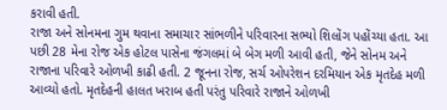કરાવી હતી.
રાજા અને સોનમના ગુમ થવાના સમાચાર સાંભળીને પરિવારના સભ્યો શિલોંગ પહોંચ્યા હતા. આ પછી 28 મેના રોજ એક હોટલ પાસેના જંગલમાં બે બેગ મળી આવી હતી, જેને સોનમ અને રાજાના પરિવારે ઓળખી કાઢી હતી. 2 જૂનના રોજ, સર્ચ ઓપરેશન દરમિયાન એક મૃતદેહ મળી આવ્યો હતો. મૃતદેહની હાલત ખરાબ હતી પરંતુ પરિવારે રાજાને ઓળખી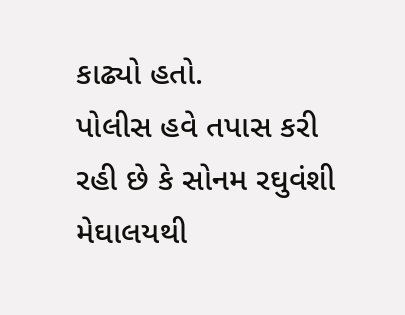કાઢ્યો હતો.
પોલીસ હવે તપાસ કરી રહી છે કે સોનમ રઘુવંશી મેઘાલયથી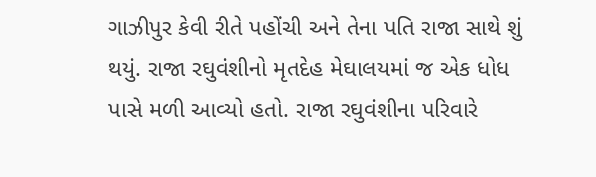ગાઝીપુર કેવી રીતે પહોંચી અને તેના પતિ રાજા સાથે શું થયું. રાજા રઘુવંશીનો મૃતદેહ મેઘાલયમાં જ એક ધોધ પાસે મળી આવ્યો હતો. રાજા રઘુવંશીના પરિવારે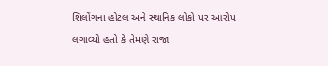શિલોંગના હોટલ અને સ્થાનિક લોકો પર આરોપ લગાવ્યો હતો કે તેમણે રાજા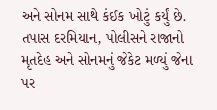અને સોનમ સાથે કંઈક ખોટું કર્યું છે. તપાસ દરમિયાન, પોલીસને રાજાનો મૃતદેહ અને સોનમનું જેકેટ મળ્યું જેના પર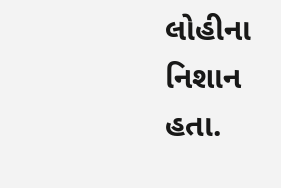લોહીના નિશાન હતા.